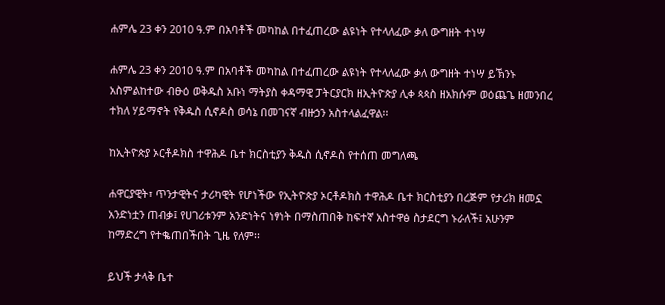ሐምሌ 23 ቀን 2010 ዓ.ም በአባቶች መካከል በተፈጠረው ልዩነት የተላለፈው ቃለ ውግዘት ተነሣ

ሐምሌ 23 ቀን 2010 ዓ.ም በአባቶች መካከል በተፈጠረው ልዩነት የተላለፈው ቃለ ውግዘት ተነሣ ይኽንኑ አስምልከተው ብፁዕ ወቅዱስ አቡነ ማትያስ ቀዳማዊ ፓትርያርክ ዘኢትዮጵያ ሊቀ ጳጳስ ዘአክሱም ወዕጨጌ ዘመንበረ ተክለ ሃይማኖት የቅዱስ ሲኖዶስ ወሳኔ በመገናኛ ብዙኃን አስተላልፈዋል፡፡

ከኢትዮጵያ ኦርቶዶክስ ተዋሕዶ ቤተ ክርስቲያን ቅዱስ ሲኖዶስ የተሰጠ መግለጫ

ሐዋርያዊት፣ ጥንታዊትና ታሪካዊት የሆነችው የኢትዮጵያ ኦርቶዶክስ ተዋሕዶ ቤተ ክርስቲያን በረጅም የታሪክ ዘመኗ አንድነቷን ጠብቃ፤ የሀገሪቱንም አንድነትና ነፃነት በማስጠበቅ ከፍተኛ አስተዋፅ ስታደርግ ኑራለች፤ አሁንም ከማድረግ የተቈጠበችበት ጊዜ የለም፡፡

ይህች ታላቅ ቤተ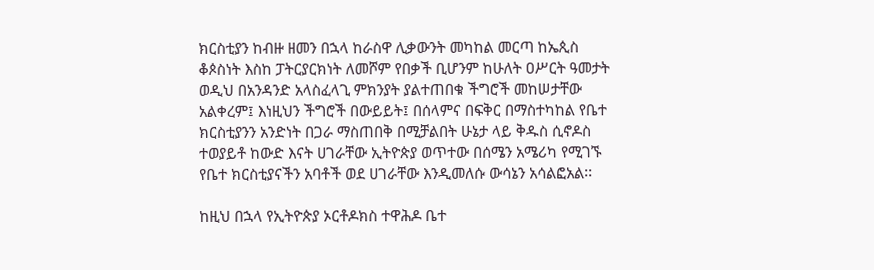ክርስቲያን ከብዙ ዘመን በኋላ ከራስዋ ሊቃውንት መካከል መርጣ ከኤጲስ ቆጶስነት እስከ ፓትርያርክነት ለመሾም የበቃች ቢሆንም ከሁለት ዐሥርት ዓመታት ወዲህ በአንዳንድ አላስፈላጊ ምክንያት ያልተጠበቁ ችግሮች መከሠታቸው አልቀረም፤ እነዚህን ችግሮች በውይይት፤ በሰላምና በፍቅር በማስተካከል የቤተ ክርስቲያንን አንድነት በጋራ ማስጠበቅ በሚቻልበት ሁኔታ ላይ ቅዱስ ሲኖዶስ ተወያይቶ ከውድ እናት ሀገራቸው ኢትዮጵያ ወጥተው በሰሜን አሜሪካ የሚገኙ የቤተ ክርስቲያናችን አባቶች ወደ ሀገራቸው እንዲመለሱ ውሳኔን አሳልፎአል፡፡

ከዚህ በኋላ የኢትዮጵያ ኦርቶዶክስ ተዋሕዶ ቤተ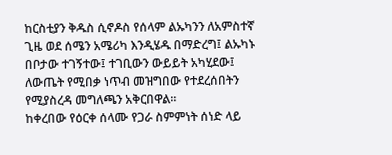ከርስቲያን ቅዱስ ሲኖዶስ የሰላም ልኡካንን ለአምስተኛ ጊዜ ወደ ሰሜን አሜሪካ እንዲሄዱ በማድረግ፤ ልኡካኑ በቦታው ተገኝተው፤ ተገቢውን ውይይት አካሂደው፤ ለውጤት የሚበቃ ነጥብ መዝግበው የተደረሰበትን የሚያስረዳ መግለጫን አቅርበዋል፡፡
ከቀረበው የዕርቀ ሰላሙ የጋራ ስምምነት ሰነድ ላይ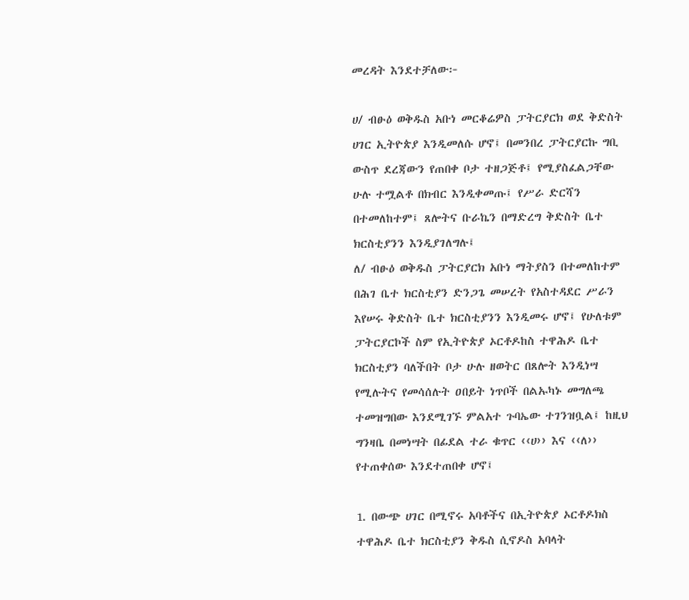መረዳት እንደተቻለው፦

ሀ/ ብፁዕ ወቅዱስ አቡነ መርቆሬዎስ ፓትርያርክ ወደ ቅድስት ሀገር ኢትዮጵያ እንዲመለሱ ሆኖ፤ በመንበረ ፓትርያርኩ ግቢ ውስጥ ደረጃውን የጠበቀ ቦታ ተዘጋጅቶ፤ የሚያስፈልጋቸው ሁሉ ተሟልቶ በክብር እንዲቀመጡ፤ የሥራ ድርሻን በተመለከተም፤ ጸሎትና ቡራኬን በማድረግ ቅድስት ቤተ ክርስቲያንን እንዲያገለግሉ፤
ለ/ ብፁዕ ወቅዱስ ፓትርያርክ አቡነ ማትያስን በተመለከተም በሕገ ቤተ ክርስቲያን ድንጋጌ መሠረት የአስተዳደር ሥራን እየሠሩ ቅድስት ቤተ ክርስቲያንን እንዲመሩ ሆኖ፤ የሁለቱም ፓትርያርኮች ስም የኢትዮጵያ ኦርቶዶከስ ተዋሕዶ ቤተ ክርስቲያን ባለችበት ቦታ ሁሉ ዘወትር በጸሎት እንዲነሣ የሚሉትና የመሳሰሉት ዐበይት ነጥቦች በልኡካኑ መግለጫ ተመዝግበው እንደሚገኙ ምልአተ ጉባኤው ተገንዝቧል፤ ከዚህ ግንዛቤ በመነሣት በፊደል ተራ ቁጥር ‹‹ሀ›› እና ‹‹ለ›› የተጠቀሰው እንደተጠበቀ ሆኖ፤

1. በውጭ ሀገር በሚኖሩ አባቶችና በኢትዮጵያ ኦርቶዶክስ ተዋሕዶ ቤተ ክርስቲያን ቅዱስ ሲኖዶስ አባላት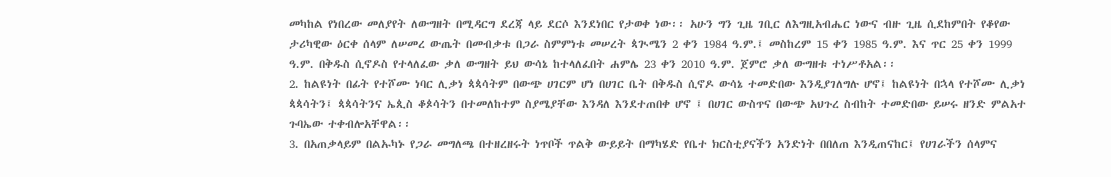መካከል የነበረው መለያየት ለውግዘት በሚዳርግ ደረጃ ላይ ደርሶ እንደነበር የታወቀ ነው፡፡ አሁን ግን ጊዜ ገቢር ለእግዚአብሔር ነውና ብዙ ጊዜ ሲደከምበት የቆየው ታሪካዊው ዕርቀ ሰላም ለሠመረ ውጤት በመብቃቱ በጋራ ስምምነቱ መሠረት ጳጒሜን 2 ቀን 1984 ዓ.ም.፤ መስከረም 15 ቀን 1985 ዓ.ም. እና ጥር 25 ቀን 1999 ዓ.ም. በቅዱስ ሲኖዶስ የተላለፈው ቃለ ውግዘት ይህ ውሳኔ ከተላለፈበት ሐምሌ 23 ቀን 2010 ዓ.ም. ጀምሮ ቃለ ውግዘቱ ተነሥቶአል፡፡
2. ከልዩነት በፊት የተሾሙ ነባር ሊቃነ ጳጳሳትም በውጭ ሀገርም ሆነ በሀገር ቤት በቅዱስ ሲኖዶ ውሳኔ ተመድበው እንዲያገለግሉ ሆኖ፤ ከልዩነት በኋላ የተሾሙ ሊቃነ ጳጳሳትን፤ ጳጳሳትንና ኤጲስ ቆጶሳትን በተመለከተም ስያሜያቸው እንዳለ እንደተጠበቀ ሆኖ ፤ በሀገር ውስጥና በውጭ አህጉረ ስብከት ተመድበው ይሠሩ ዘንድ ምልአተ ጉባኤው ተቀብሎአቸዋል፡፡
3. በአጠቃላይም በልኡካኑ የጋራ መግለጫ በተዘረዘሩት ነጥቦች ጥልቅ ውይይት በማካሄድ የቤተ ክርስቲያናችን አንድነት በበለጠ እንዲጠናከር፤ የሀገራችን ሰላምና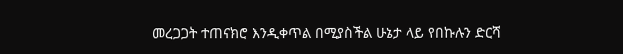መረጋጋት ተጠናክሮ እንዲቀጥል በሚያስችል ሁኔታ ላይ የበኩሉን ድርሻ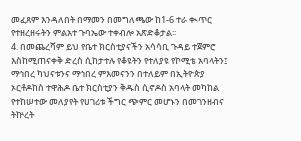መፈጸም እንዳለበት በማመን በመግለጫው ከ1-6 ተራ ቊጥር የተዘረዘሩትን ምልአተ ጉባኤው ተቀብሎ አጽድቆታል፡፡
4. በመጨረሻም ይህ የቤተ ክርስቲያናችን አሳሳቢ ጉዳይ ተጀምሮ እስከሚጠናቀቅ ድረስ ሲከታተሉ የቆዩትን የተለያዩ የኮሚቴ አባላትን፤ ማኅበረ ካህናቱንና ማኅበረ ምእመናንን በተለይም በኢትዮጵያ ኦርቶዶከስ ተዋሕዶ ቤተ ክርስቲያን ቅዱስ ሲኖዶስ አባላት መካከል የተከሠተው መለያየት የሀገሪቱ ችግር ጭምር መሆኑን በመገንዘብና ትኵረት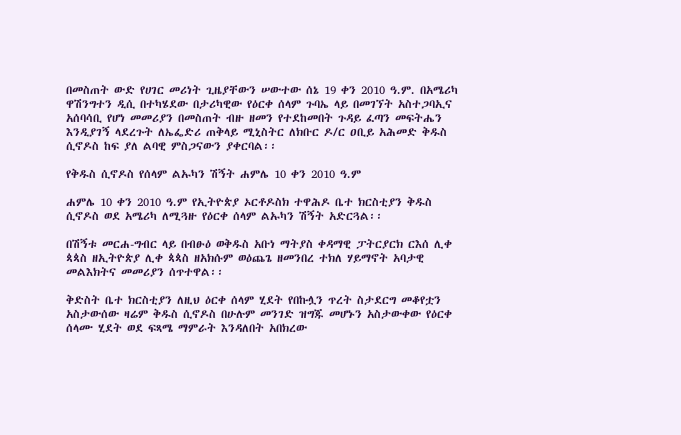በመስጠት ውድ የሀገር መሪነት ጊዜያቸውን ሠውተው ሰኔ 19 ቀን 2010 ዓ.ም. በአሜሪካ ዋሽንግተን ዲሲ በተካሄደው በታሪካዊው የዕርቀ ሰላም ጉባኤ ላይ በመገኘት አስተጋባኢና አሰባሳቢ የሆነ መመሪያን በመስጠት ብዙ ዘመን የተደከመበት ጉዳይ ፈጣን መፍትሔን እንዲያገኝ ላደረጉት ለኤፌድሪ ጠቅላይ ሚኒስትር ለክቡር ዶ/ር ዐቢይ አሕመድ ቅዱስ ሲኖዶስ ከፍ ያለ ልባዊ ምስጋናውን ያቀርባል፡፡

የቅዱስ ሲኖዶስ የሰላም ልኡካን ሽኝት ሐምሌ 10 ቀን 2010 ዓ.ም

ሐምሌ 10 ቀን 2010 ዓ.ም የኢትዮጵያ ኦርቶዶስክ ተዋሕዶ ቤተ ክርስቲያን ቅዱስ ሲኖዶስ ወደ አሜሪካ ለሚጓዙ የዕርቀ ሰላም ልኡካን ሽኝት አድርጓል፡፡

በሽኝቱ መርሐ-ግብር ላይ በብፁዕ ወቅዱስ አቡነ ማትያስ ቀዳማዊ ፓትርያርክ ርእሰ ሊቀ ጳጳስ ዘኢትዮጵያ ሊቀ ጳጳስ ዘአክሱም ወዕጨጌ ዘመንበረ ተክለ ሃይማኖት አባታዊ መልእክትና መመሪያን ሰጥተዋል፡፡

ቅድስት ቤተ ክርስቲያን ለዚህ ዕርቀ ሰላም ሂደት የበኩሏን ጥረት ስታደርግ መቆየቷን አስታውሰው ዛሬም ቅዱስ ሲኖዶስ በሁሉም መንገድ ዝግጁ መሆኑን አስታውቀው የዕርቀ ሰላሙ ሂደት ወደ ፍጻሜ ማምራት እንዳለበት አበክረው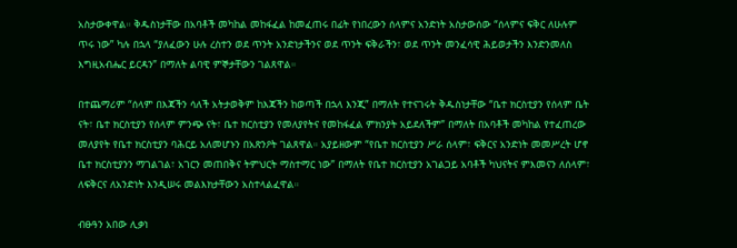አስታውቀዋል። ቅዱስነታቸው በአባቶች መካከል መከፋፈል ከመፈጠሩ በፊት የነበረውን ሰላምና አንድነት አስታውሰው “ሰላምና ፍቅር ለሁሉም ጥሩ ነው” ካሉ በኋላ “ያለፈውን ሁሉ ረስተን ወደ ጥንት አንድነታችንና ወደ ጥንት ፍቅራችን፣ ወደ ጥንት መንፈሳዊ ሕይወታችን እንድንመለስ እግዚአብሔር ይርዳን” በማለት ልባዊ ምኞታቸውን ገልጸዋል።

በተጨማሪም “ሰላም በእጃችን ሳለች አትታወቅም ከእጃችን ከወጣች በኋላ እንጂ” በማለት የተናገሩት ቅዱስነታቸው “ቤተ ክርስቲያን የሰላም ቤት ናት፣ ቤተ ክርስቲያን የሰላም ምንጭ ናት፣ ቤተ ክርስቲያን የመለያየትና የመከፋፈል ምክንያት አይደለችም” በማለት በአባቶች መካከል የተፈጠረው መለያየት የቤተ ክርስቲያን ባሕርይ አለመሆኑን በአጽንዖት ገልጸዋል። አያይዘውም “የቤተ ክርስቲያን ሥራ ሰላም፣ ፍቅርና አንድነት መመሥረት ሆኖ ቤተ ክርስቲያንን ማገልገል፣ አገርን መጠበቅና ትምህርት ማስተማር ነው” በማለት የቤተ ክርስቲያን አገልጋይ አባቶች ካህናትና ምእመናን ለሰላም፣ ለፍቅርና ለአንድነት እንዲሠሩ መልእክታቸውን አስተላልፈዋል።

ብፁዓን አበው ሊቃነ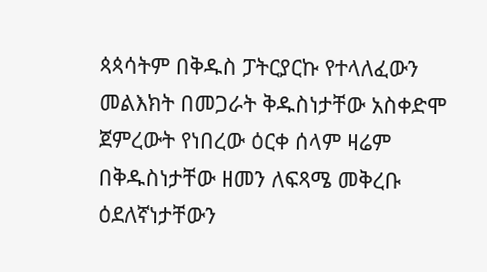ጳጳሳትም በቅዱስ ፓትርያርኩ የተላለፈውን መልእክት በመጋራት ቅዱስነታቸው አስቀድሞ ጀምረውት የነበረው ዕርቀ ሰላም ዛሬም በቅዱስነታቸው ዘመን ለፍጻሜ መቅረቡ ዕደለኛነታቸውን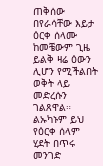ጠቅሰው በየራሳቸው እይታ ዕርቀ ሰላሙ ከመቼውም ጊዜ ይልቅ ዛሬ ዕውን ሊሆን የሚችልበት ወቅት ላይ መድረሱን ገልጸዋል። ልኡካኑም ይህ የዕርቀ ሰላም ሂደት በጥሩ መንገድ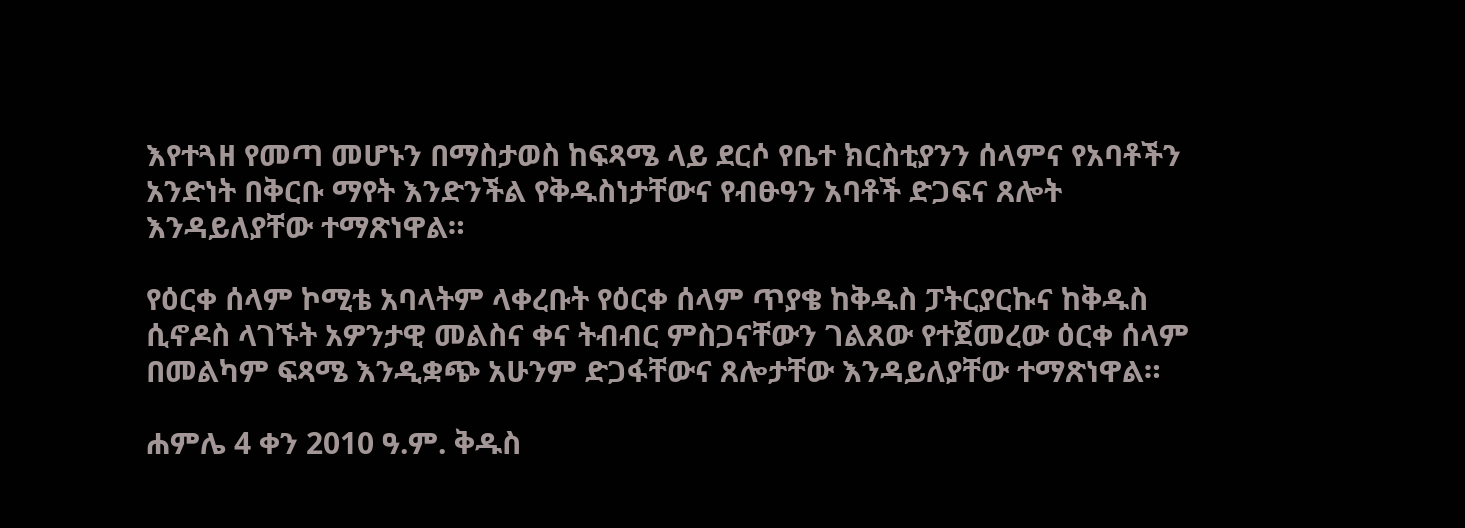እየተጓዘ የመጣ መሆኑን በማስታወስ ከፍጻሜ ላይ ደርሶ የቤተ ክርስቲያንን ሰላምና የአባቶችን አንድነት በቅርቡ ማየት እንድንችል የቅዱስነታቸውና የብፁዓን አባቶች ድጋፍና ጸሎት እንዳይለያቸው ተማጽነዋል።

የዕርቀ ሰላም ኮሚቴ አባላትም ላቀረቡት የዕርቀ ሰላም ጥያቄ ከቅዱስ ፓትርያርኩና ከቅዱስ ሲኖዶስ ላገኙት አዎንታዊ መልስና ቀና ትብብር ምስጋናቸውን ገልጸው የተጀመረው ዕርቀ ሰላም በመልካም ፍጻሜ እንዲቋጭ አሁንም ድጋፋቸውና ጸሎታቸው እንዳይለያቸው ተማጽነዋል።

ሐምሌ 4 ቀን 2010 ዓ.ም. ቅዱስ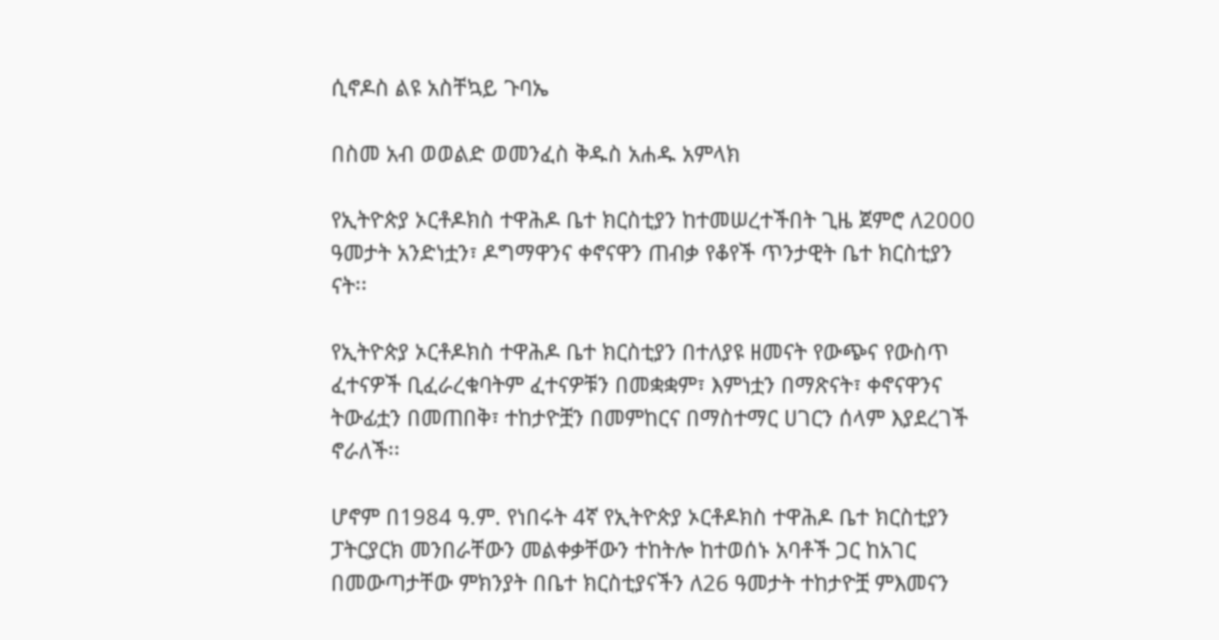ሲኖዶስ ልዩ አስቸኳይ ጉባኤ

በስመ አብ ወወልድ ወመንፈስ ቅዱስ አሐዱ አምላክ

የኢትዮጵያ ኦርቶዶክስ ተዋሕዶ ቤተ ክርስቲያን ከተመሠረተችበት ጊዜ ጀምሮ ለ2000 ዓመታት አንድነቷን፣ ዶግማዋንና ቀኖናዋን ጠብቃ የቆየች ጥንታዊት ቤተ ክርስቲያን ናት፡፡

የኢትዮጵያ ኦርቶዶክስ ተዋሕዶ ቤተ ክርስቲያን በተለያዩ ዘመናት የውጭና የውስጥ ፈተናዎች ቢፈራረቁባትም ፈተናዎቹን በመቋቋም፣ እምነቷን በማጽናት፣ ቀኖናዋንና ትውፊቷን በመጠበቅ፣ ተከታዮቿን በመምከርና በማስተማር ሀገርን ሰላም እያደረገች ኖራለች፡፡

ሆኖም በ1984 ዓ.ም. የነበሩት 4ኛ የኢትዮጵያ ኦርቶዶክስ ተዋሕዶ ቤተ ክርስቲያን ፓትርያርክ መንበራቸውን መልቀቃቸውን ተከትሎ ከተወሰኑ አባቶች ጋር ከአገር በመውጣታቸው ምክንያት በቤተ ክርስቲያናችን ለ26 ዓመታት ተከታዮቿ ምእመናን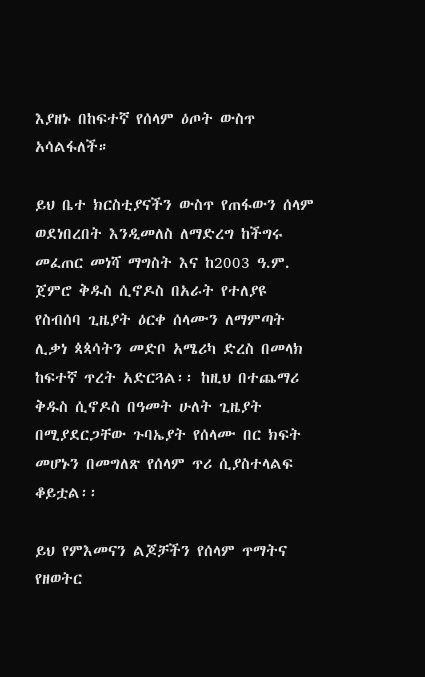እያዘኑ በከፍተኛ የሰላም ዕጦት ውስጥ አሳልፋለች።

ይህ ቤተ ክርስቲያናችን ውስጥ የጠፋውን ሰላም ወደነበረበት እንዲመለስ ለማድረግ ከችግሩ መፈጠር መነሻ ማግስት እና ከ2003 ዓ.ም. ጀምሮ ቅዱስ ሲኖዶስ በአራት የተለያዩ የስብሰባ ጊዜያት ዕርቀ ሰላሙን ለማምጣት ሊቃነ ጳጳሳትን መድቦ አሜሪካ ድረስ በመላክ ከፍተኛ ጥረት አድርጓል፡፡ ከዚህ በተጨማሪ ቅዱስ ሲኖዶስ በዓመት ሁለት ጊዜያት በሚያደርጋቸው ጉባኤያት የሰላሙ በር ክፍት መሆኑን በመግለጽ የሰላም ጥሪ ሲያስተላልፍ ቆይቷል፡፡

ይህ የምእመናን ልጆቻችን የሰላም ጥማትና የዘወትር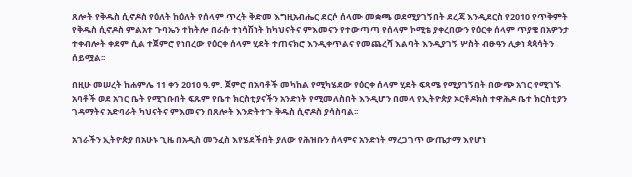ጸሎት የቅዱስ ሲኖዶስ የዕለት ከዕለት የሰላም ጥረት ቅድመ እግዚአብሔር ደርሶ ሰላሙ መቋጫ ወደሚያገኝበት ደረጃ እንዲደርስ የ2010 የጥቅምት የቅዱስ ሲኖዶስ ምልአተ ጉባኤን ተከትሎ በራሱ ተነሳሽነት ከካህናትና ምእመናን የተውጣጣ የሰላም ኮሚቴ ያቀረበውን የዕርቀ ሰላም ጥያቄ በአዎንታ ተቀብሎት ቀደም ሲል ተጀምሮ የነበረው የዕርቀ ሰላም ሂደት ተጠናክሮ እንዲቀጥልና የመጨረሻ እልባት እንዲያገኝ ሦስት ብፁዓን ሊቃነ ጳጳሳትን ሰይሟል፡፡

በዚሁ መሠረት ከሐምሌ 11 ቀን 2010 ዓ.ም. ጀምሮ በአባቶች መካከል የሚካሄደው የዕርቀ ሰላም ሂደት ፍጻሜ የሚያገኝበት በውጭ አገር የሚገኙ አባቶች ወደ አገር ቤት የሚገቡበት ፍጹም የቤተ ክርስቲያናችን አንድነት የሚመለስበት እንዲሆን በመላ የኢትዮጵያ ኦርቶዶክስ ተዋሕዶ ቤተ ክርስቲያን ገዳማትና አድባራት ካህናትና ምእመናን በጸሎት እንድትተጉ ቅዱስ ሲኖዶስ ያሳስባል፡፡

አገራችን ኢትዮጵያ በአሁኑ ጊዜ በአዲስ መንፈስ እየሄደችበት ያለው የሕዝቡን ሰላምና አንድነት ማረጋገጥ ውጤታማ እየሆነ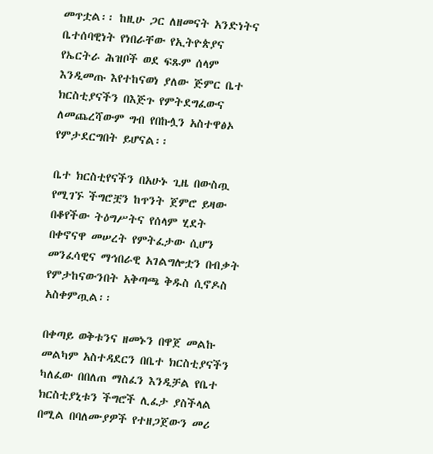መጥቷል፡፡ ከዚሁ ጋር ለዘመናት አንድነትና ቤተሰባዊነት የነበራቸው የኢትዮጵያና የኤርትራ ሕዝቦች ወደ ፍጹም ሰላም እንዲመጡ እየተከናወነ ያለው ጅምር ቤተ ክርስቲያናችን በእጅጉ የምትደግፈውና ለመጨረሻውም ግብ የበኩሏን አስተዋፅኦ የምታደርግበት ይሆናል፡፡

ቤተ ክርስቲየናችን በአሁኑ ጊዜ በውስጧ የሚገኙ ችግሮቿን ከጥንት ጀምሮ ይዛው በቆየችው ትዕግሥትና የሰላም ሂደት በቀኖናዋ መሠረት የምትፈታው ሲሆን መንፈሳዊና ማኅበራዊ አገልግሎቷን በብቃት የምታከናውንበት አቅጣጫ ቅዱስ ሲኖዶስ አስቀምጧል፡፡

በቀጣይ ወቅቱንና ዘመኑን በዋጀ መልኩ መልካም አስተዳደርን በቤተ ክርስቲያናችን ካለፈው በበለጠ ማስፈን እንዲቻል የቤተ ክርስቲያኒቱን ችግሮች ሊፈታ ያስችላል በሚል በባለሙያዎች የተዘጋጀውን መሪ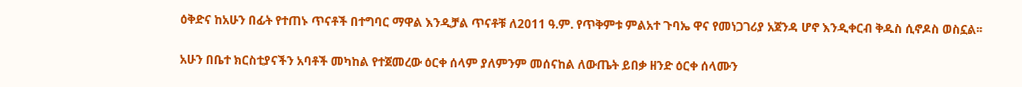ዕቅድና ከአሁን በፊት የተጠኑ ጥናቶች በተግባር ማዋል እንዲቻል ጥናቶቹ ለ2011 ዓ.ም. የጥቅምቱ ምልአተ ጉባኤ ዋና የመነጋገሪያ አጀንዳ ሆኖ እንዲቀርብ ቅዱስ ሲኖዶስ ወስኗል፡፡

አሁን በቤተ ክርስቲያናችን አባቶች መካከል የተጀመረው ዕርቀ ሰላም ያለምንም መሰናከል ለውጤት ይበቃ ዘንድ ዕርቀ ሰላሙን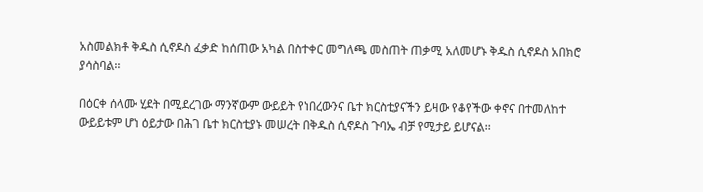አስመልክቶ ቅዱስ ሲኖዶስ ፈቃድ ከሰጠው አካል በስተቀር መግለጫ መስጠት ጠቃሚ አለመሆኑ ቅዱስ ሲኖዶስ አበክሮ ያሳስባል፡፡

በዕርቀ ሰላሙ ሂደት በሚደረገው ማንኛውም ውይይት የነበረውንና ቤተ ክርስቲያናችን ይዛው የቆየችው ቀኖና በተመለከተ ውይይቱም ሆነ ዕይታው በሕገ ቤተ ክርስቲያኑ መሠረት በቅዱስ ሲኖዶስ ጉባኤ ብቻ የሚታይ ይሆናል፡፡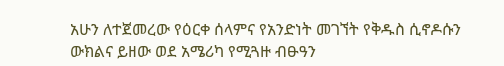አሁን ለተጀመረው የዕርቀ ሰላምና የአንድነት መገኘት የቅዱስ ሲኖዶሱን ውክልና ይዘው ወደ አሜሪካ የሚጓዙ ብፁዓን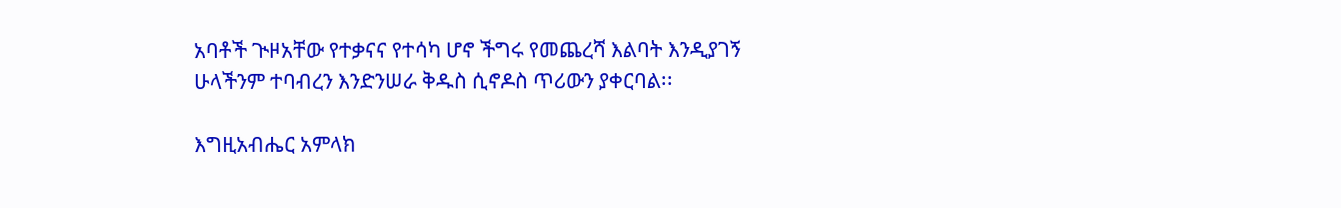አባቶች ጒዞአቸው የተቃናና የተሳካ ሆኖ ችግሩ የመጨረሻ እልባት እንዲያገኝ ሁላችንም ተባብረን እንድንሠራ ቅዱስ ሲኖዶስ ጥሪውን ያቀርባል፡፡

እግዚአብሔር አምላክ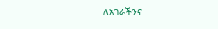ለአገራችንና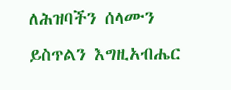ለሕዝባችን ሰላሙን ይስጥልን እግዚአብሔር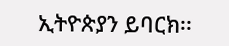ኢትዮጵያን ይባርክ፡፡